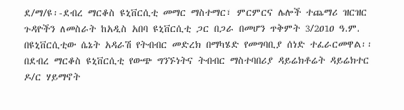ደ/ማ/ዩ፡-ደብረ ማርቆስ ዩኒቨርሲቲ መማር ማስተማር፣ ምርምርና ሌሎች ተጨማሪ ዝርዝር ጉዳዮችን ለመስራት ከአዲስ አበባ ዩኒቨርሲቲ ጋር በጋራ በመሆን ጥቅምት 3/2ዐ1ዐ ዓ.ም. በዩኒቨርሲቲው ሴኔት አዳራሽ የትብብር መድረክ በማካሄድ የመግባቢያ ሰነድ ተፈራርመዋል፡፡
በደብረ ማርቆስ ዩኒቨርሲቲ የውጭ ግንኙነትና ትብብር ማስተባበሪያ ዳይሬክቶሬት ዳይሬክተር ዶ/ር ሃይማኖት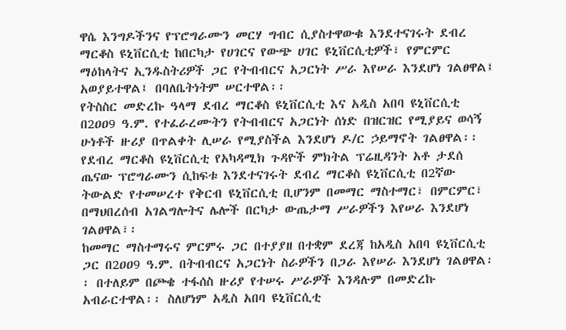ዋሴ እንግዶችንና የፕሮግራሙን መርሃ ግብር ሲያስተዋውቁ እንደተናገሩት ደብረ ማርቆስ ዩኒቨርሲቲ ከበርካታ የሀገርና የውጭ ሀገር ዩኒቨርሲቲዎች፣ የምርምር ማዕከላትና ኢንዱስትሪዎች ጋር የትብብርና አጋርነት ሥራ እየሠራ እንደሆነ ገልፀዋል፤ አወያይተዋል፤ በባለቤትነትም ሠርተዋል፡፡
የትስስር መድረኩ ዓላማ ደብረ ማርቆስ ዩኒቨርሲቲ እና አዲስ አበባ ዩኒቨርሲቲ በ2ዐዐ9 ዓ.ም. የተፈራረሙትን የትብብርና አጋርነት ሰነድ በዝርዝር የሚያይና ወሳኝ ሁነቶች ዙሪያ በጥልቀት ሊሠራ የሚያስችል እንደሆነ ዶ/ር ኃይማኖት ገልፀዋል፡፡
የደብረ ማርቆስ ዩኒቨርሲቲ የአካዳሚክ ጉዳዮች ምክትል ፕሬዚዳንት አቶ ታደሰ ጤናው ፕሮግራሙን ሲከፍቱ እንደተናገሩት ደብረ ማርቆስ ዩኒቨርሲቲ በ2ኛው ትውልድ የተመሠረተ የቅርብ ዩኒቨርሲቲ ቢሆንም በመማር ማስተማር፣ በምርምር፣ በማህበረሰብ አገልግሎትና ሌሎች በርካታ ውጤታማ ሥራዎችን እየሠራ እንደሆነ ገልፀዋል፣፡
ከመማር ማስተማሩና ምርምሩ ጋር በተያያዘ በተቋም ደረጃ ከአዲስ አበባ ዩኒቨርሲቲ ጋር በ2ዐዐ9 ዓ.ም. በትብብርና አጋርነት ስራዎችን በጋራ እየሠራ እንደሆነ ገልፀዋል፡፡ በተለይም በጮቄ ተፋሰስ ዙሪያ የተሠሩ ሥራዎች እንዳሉም በመድረኩ አብራርተዋል፡፡ ስለሆነም አዲስ አበባ ዩኒቨርሲቲ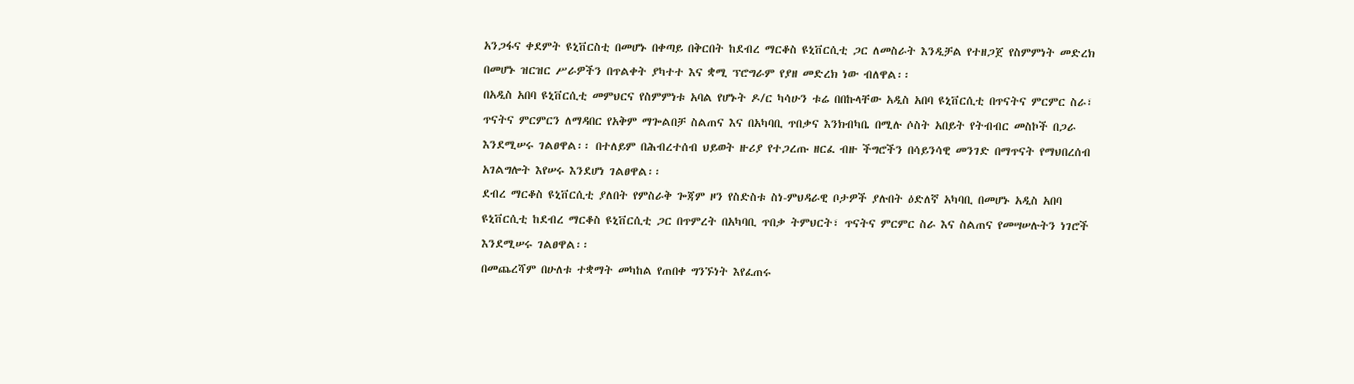አንጋፋና ቀደምት ዩኒቨርስቲ በመሆኑ በቀጣይ በቅርበት ከደብረ ማርቆስ ዩኒቨርሲቲ ጋር ለመስራት እንዲቻል የተዘጋጀ የስምምነት መድረክ በመሆኑ ዝርዝር ሥራዎችን በጥልቀት ያካተተ እና ቋሚ ፕሮግራም የያዘ መድረክ ነው ብለዋል፡፡
በአዲስ አበባ ዩኒቨርሲቲ መምህርና የስምምነቱ አባል የሆኑት ዶ/ር ካሳሁን ቱሬ በበኩላቸው አዲስ አበባ ዩኒቨርሲቲ በጥናትና ምርምር ስራ፣ ጥናትና ምርምርን ለማዳበር የአቅም ማጐልበቻ ስልጠና እና በአካባቢ ጥበቃና እንክብካቤ በሚሉ ሶስት አበይት የትብብር መስኮች በጋራ እንደሚሠሩ ገልፀዋል፡፡ በተለይም በሕብረተሰብ ህይወት ዙሪያ የተጋረጡ ዘርፈ ብዙ ችግሮችን በሳይንሳዊ መንገድ በማጥናት የማህበረሰብ አገልግሎት እየሠሩ እንደሆነ ገልፀዋል፡፡
ደብረ ማርቆስ ዩኒቨርሲቲ ያለበት የምስራቅ ጐጃም ዞን የስድስቱ ስነ-ምህዳራዊ ቦታዎች ያሉበት ዕድለኛ አካባቢ በመሆኑ አዲስ አበባ ዩኒቨርሲቲ ከደብረ ማርቆስ ዩኒቨርሲቲ ጋር በጥምረት በአካባቢ ጥበቃ ትምህርት፣ ጥናትና ምርምር ስራ እና ስልጠና የመሣሠሉትን ነገሮች እንደሚሠሩ ገልፀዋል፡፡
በመጨረሻም በሁለቱ ተቋማት መካከል የጠበቀ ግንኙነት እየፈጠሩ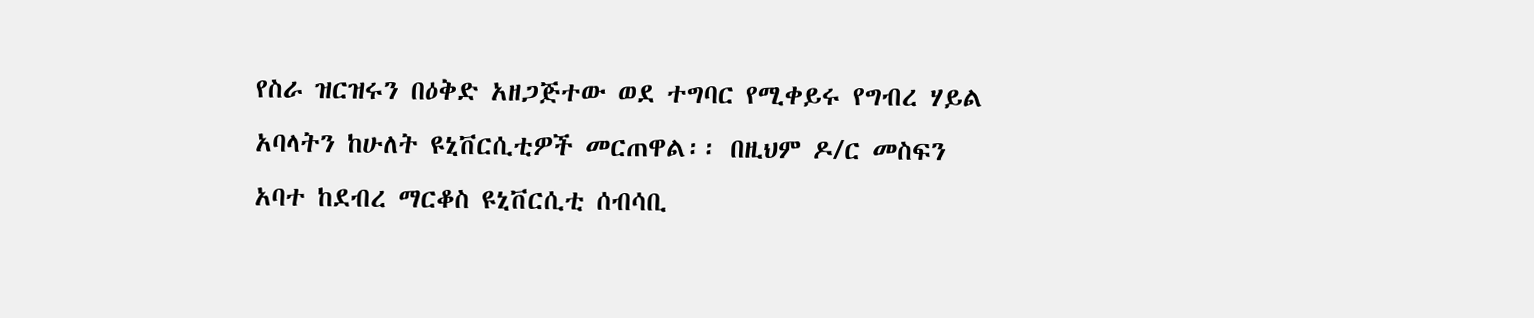የስራ ዝርዝሩን በዕቅድ አዘጋጅተው ወደ ተግባር የሚቀይሩ የግብረ ሃይል አባላትን ከሁለት ዩኒቨርሲቲዎች መርጠዋል፡፡ በዚህም ዶ/ር መስፍን አባተ ከደብረ ማርቆስ ዩኒቨርሲቲ ሰብሳቢ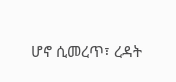ሆኖ ሲመረጥ፣ ረዳት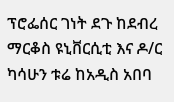ፕሮፌሰር ገነት ደጉ ከደብረ ማርቆስ ዩኒቨርሲቲ እና ዶ/ር ካሳሁን ቱሬ ከአዲስ አበባ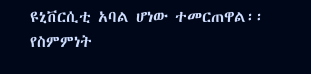ዩኒቨርሲቲ አባል ሆነው ተመርጠዋል፡፡ የስምምነት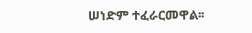ሠነድም ተፈራርመዋል፡፡